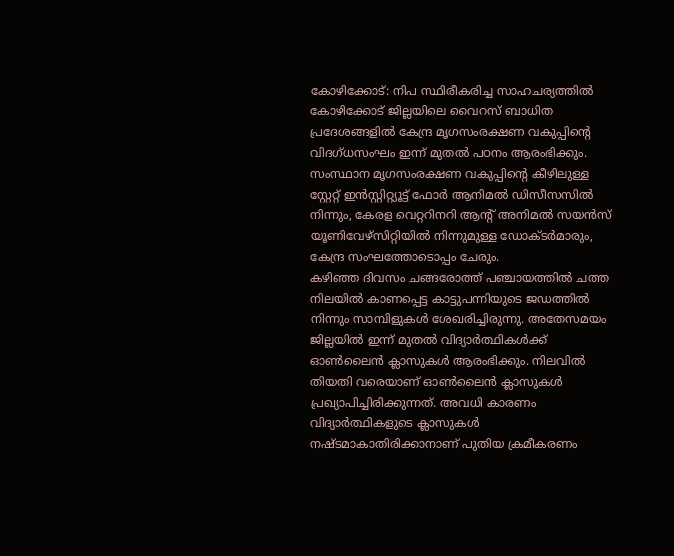കോഴിക്കോട്: നിപ സ്ഥിരീകരിച്ച സാഹചര്യത്തിൽ കോഴിക്കോട് ജില്ലയിലെ വൈറസ് ബാധിത പ്രദേശങ്ങളിൽ കേന്ദ്ര മൃഗസംരക്ഷണ വകുപ്പിന്റെ വിദഗ്ധസംഘം ഇന്ന് മുതൽ പഠനം ആരംഭിക്കും. സംസ്ഥാന മൃഗസംരക്ഷണ വകുപ്പിന്റെ കീഴിലുള്ള സ്റ്റേറ്റ് ഇൻസ്റ്റിറ്റ്യൂട്ട് ഫോർ ആനിമൽ ഡിസീസസിൽ നിന്നും, കേരള വെറ്ററിനറി ആന്റ് അനിമൽ സയൻസ് യൂണിവേഴ്സിറ്റിയിൽ നിന്നുമുള്ള ഡോക്ടർമാരും, കേന്ദ്ര സംഘത്തോടൊപ്പം ചേരും.
കഴിഞ്ഞ ദിവസം ചങ്ങരോത്ത് പഞ്ചായത്തിൽ ചത്ത നിലയിൽ കാണപ്പെട്ട കാട്ടുപന്നിയുടെ ജഡത്തിൽ നിന്നും സാമ്പിളുകൾ ശേഖരിച്ചിരുന്നു. അതേസമയം ജില്ലയിൽ ഇന്ന് മുതൽ വിദ്യാർത്ഥികൾക്ക് ഓൺലൈൻ ക്ലാസുകൾ ആരംഭിക്കും. നിലവിൽ തിയതി വരെയാണ് ഓൺലൈൻ ക്ലാസുകൾ പ്രഖ്യാപിച്ചിരിക്കുന്നത്. അവധി കാരണം വിദ്യാർത്ഥികളുടെ ക്ലാസുകൾ നഷ്ടമാകാതിരിക്കാനാണ് പുതിയ ക്രമീകരണം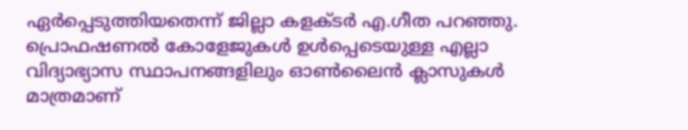ഏർപ്പെടുത്തിയതെന്ന് ജില്ലാ കളക്ടർ എ.ഗീത പറഞ്ഞു.
പ്രൊഫഷണൽ കോളേജുകൾ ഉൾപ്പെടെയുള്ള എല്ലാ വിദ്യാഭ്യാസ സ്ഥാപനങ്ങളിലും ഓൺലൈൻ ക്ലാസുകൾ മാത്രമാണ്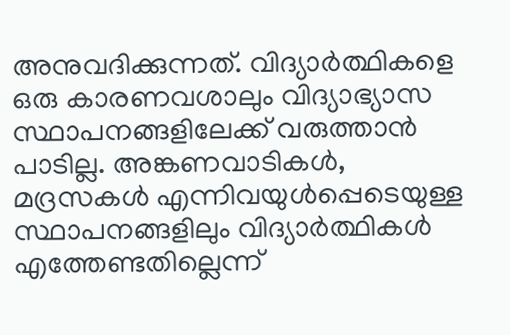അനുവദിക്കുന്നത്. വിദ്യാർത്ഥികളെ ഒരു കാരണവശാലും വിദ്യാഭ്യാസ സ്ഥാപനങ്ങളിലേക്ക് വരുത്താൻ പാടില്ല. അങ്കണവാടികൾ, മദ്രസകൾ എന്നിവയുൾപ്പെടെയുള്ള സ്ഥാപനങ്ങളിലും വിദ്യാർത്ഥികൾ എത്തേണ്ടതില്ലെന്ന്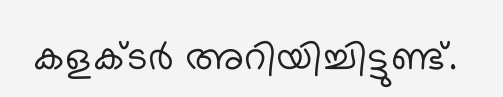കളക്ടർ അറിയിച്ചിട്ടുണ്ട്.